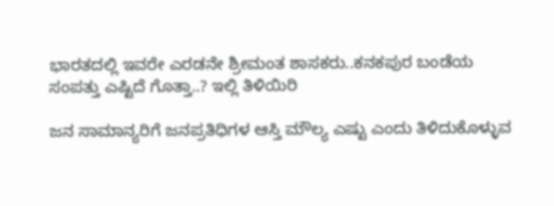ಭಾರತದಲ್ಲಿ ಇವರೇ ಎರಡನೇ ಶ್ರೀಮಂತ ಶಾಸಕರು..ಕನಕಪುರ ಬಂಡೆಯ ಸಂಪತ್ತು ಎಷ್ಟಿದೆ ಗೊತ್ತಾ..? ಇಲ್ಲಿ ತಿಳಿಯಿರಿ

ಜನ ಸಾಮಾನ್ಯರಿಗೆ ಜನಪ್ರತಿಧಿಗಳ ಆಸ್ತಿ ಮೌಲ್ಯ ಎಷ್ಟು ಎಂದು ತಿಳಿದುಕೊಳ್ಳುವ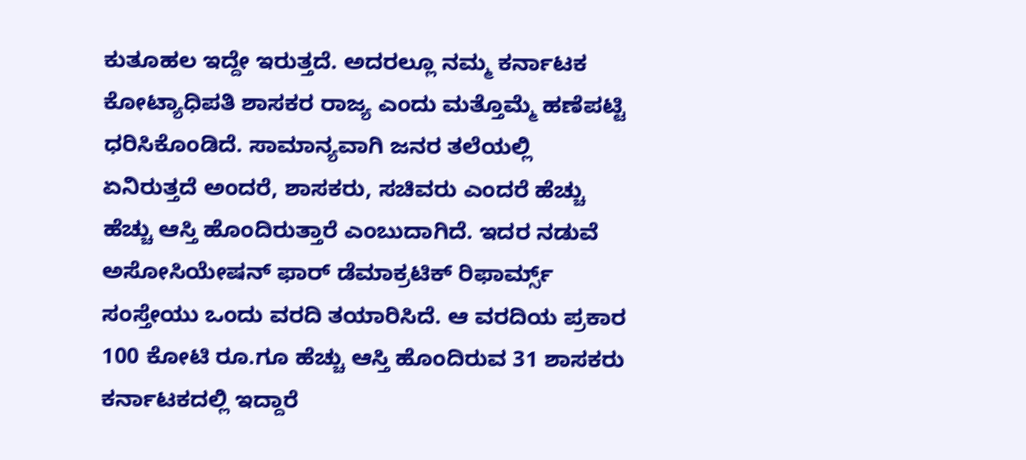ಕುತೂಹಲ ಇದ್ದೇ ಇರುತ್ತದೆ. ಅದರಲ್ಲೂ ನಮ್ಮ ಕರ್ನಾಟಕ ಕೋಟ್ಯಾಧಿಪತಿ ಶಾಸಕರ ರಾಜ್ಯ ಎಂದು ಮತ್ತೊಮ್ಮೆ ಹಣೆಪಟ್ಟಿ ಧರಿಸಿಕೊಂಡಿದೆ. ಸಾಮಾನ್ಯವಾಗಿ ಜನರ ತಲೆಯಲ್ಲಿ ಏನಿರುತ್ತದೆ ಅಂದರೆ, ಶಾಸಕರು, ಸಚಿವರು ಎಂದರೆ ಹೆಚ್ಚು ಹೆಚ್ಚು ಆಸ್ತಿ ಹೊಂದಿರುತ್ತಾರೆ ಎಂಬುದಾಗಿದೆ. ಇದರ ನಡುವೆ ಅಸೋಸಿಯೇಷನ್ ಫಾರ್ ಡೆಮಾಕ್ರಟಿಕ್ ರಿಫಾರ್ಮ್ಸ್ ಸಂಸ್ತೇಯು ಒಂದು ವರದಿ ತಯಾರಿಸಿದೆ. ಆ ವರದಿಯ ಪ್ರಕಾರ 100 ಕೋಟಿ ರೂ.ಗೂ ಹೆಚ್ಚು ಆಸ್ತಿ ಹೊಂದಿರುವ 31 ಶಾಸಕರು ಕರ್ನಾಟಕದಲ್ಲಿ ಇದ್ದಾರೆ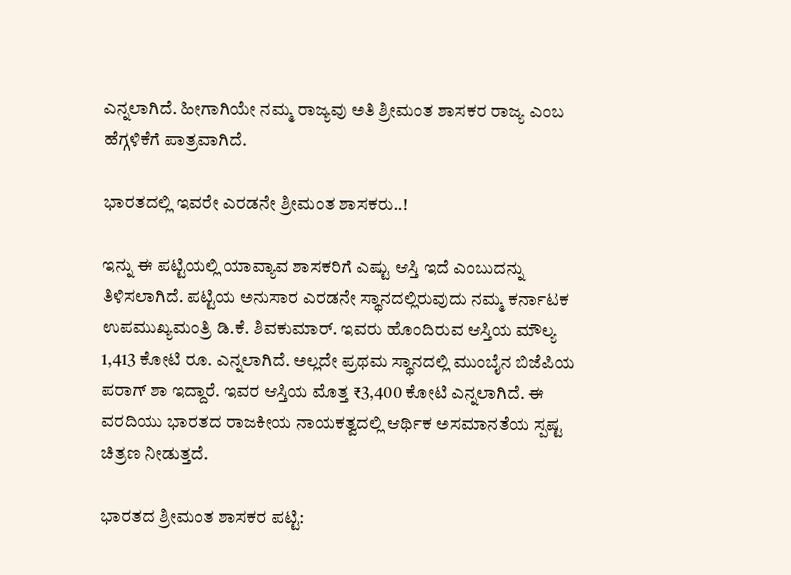ಎನ್ನಲಾಗಿದೆ. ಹೀಗಾಗಿಯೇ ನಮ್ಮ ರಾಜ್ಯವು ಅತಿ ಶ್ರೀಮಂತ ಶಾಸಕರ ರಾಜ್ಯ ಎಂಬ ಹೆಗ್ಗಳಿಕೆಗೆ ಪಾತ್ರವಾಗಿದೆ.

ಭಾರತದಲ್ಲಿ ಇವರೇ ಎರಡನೇ ಶ್ರೀಮಂತ ಶಾಸಕರು..!

ಇನ್ನು ಈ ಪಟ್ಟಿಯಲ್ಲಿ ಯಾವ್ಯಾವ ಶಾಸಕರಿಗೆ ಎಷ್ಟು ಆಸ್ತಿ ಇದೆ ಎಂಬುದನ್ನು ತಿಳಿಸಲಾಗಿದೆ. ಪಟ್ಟಿಯ ಅನುಸಾರ ಎರಡನೇ ಸ್ಥಾನದಲ್ಲಿರುವುದು ನಮ್ಮ ಕರ್ನಾಟಕ ಉಪಮುಖ್ಯಮಂತ್ರಿ ಡಿ.ಕೆ. ಶಿವಕುಮಾರ್. ಇವರು ಹೊಂದಿರುವ ಆಸ್ತಿಯ ಮೌಲ್ಯ 1,413 ಕೋಟಿ ರೂ. ಎನ್ನಲಾಗಿದೆ. ಅಲ್ಲದೇ ಪ್ರಥಮ ಸ್ಥಾನದಲ್ಲಿ ಮುಂಬೈನ ಬಿಜೆಪಿಯ ಪರಾಗ್ ಶಾ ಇದ್ದಾರೆ. ಇವರ ಆಸ್ತಿಯ ಮೊತ್ತ ₹3,400 ಕೋಟಿ ಎನ್ನಲಾಗಿದೆ. ಈ ವರದಿಯು ಭಾರತದ ರಾಜಕೀಯ ನಾಯಕತ್ವದಲ್ಲಿ ಆರ್ಥಿಕ ಅಸಮಾನತೆಯ ಸ್ಪಷ್ಟ ಚಿತ್ರಣ ನೀಡುತ್ತದೆ.

ಭಾರತದ ಶ್ರೀಮಂತ ಶಾಸಕರ ಪಟ್ಟಿ: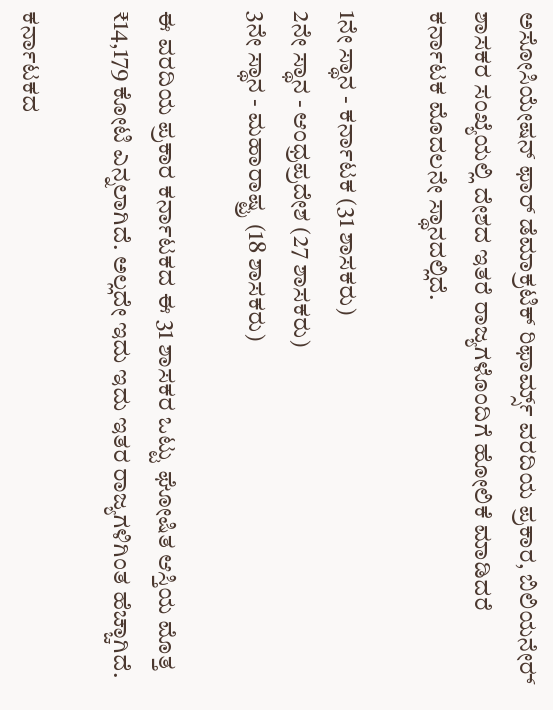ಅಸೋಸಿಯೇಷನ್ ಫಾರ್ ಡೆಮಾಕ್ರಟಿಕ್ ರಿಫಾರ್ಮ್ಸ್ ವರದಿಯ ಪ್ರಕಾರ, ಬಿಲಿಯನೇರ್‍‌ ಶಾಸಕರ ಸಂಖ್ಯೆಯಲ್ಲಿ ದೇಶದ ಇತರೆ ರಾಜ್ಯಗಳೊಂದಿಗೆ ಹೋಲಿಕೆ ಮಾಡಿದರೆ ಕರ್ನಾಟಕ ಮೊದಲನೇ ಸ್ಥಾನದಲ್ಲಿದೆ.

1ನೇ ಸ್ಥಾನ - ಕರ್ನಾಟಕ (31 ಶಾಸಕರು)
2ನೇ ಸ್ಥಾನ - ಆಂಧ್ರಪ್ರದೇಶ (27 ಶಾಸಕರು)
3ನೇ ಸ್ಥಾನ - ಮಹಾರಾಷ್ಟ್ರ (18 ಶಾಸಕರು)

ಈ ವರದಿಯ ಪ್ರಕಾರ ಕರ್ನಾಟಕದ ಈ 31 ಶಾಸಕರ ಒಟ್ಟು ಘೋಷಿತ ಆಸ್ತಿಯ ಮೊತ್ತ ₹14,179 ಕೋಟಿ ಎನ್ನಲಾಗಿದೆ. ಅಲ್ಲದೇ ಇದು ಇದು ಇತರ ರಾಜ್ಯಗಳಿಗಿಂತ ಹೆಚ್ಚಾಗಿದೆ.

ಕರ್ನಾಟಕದ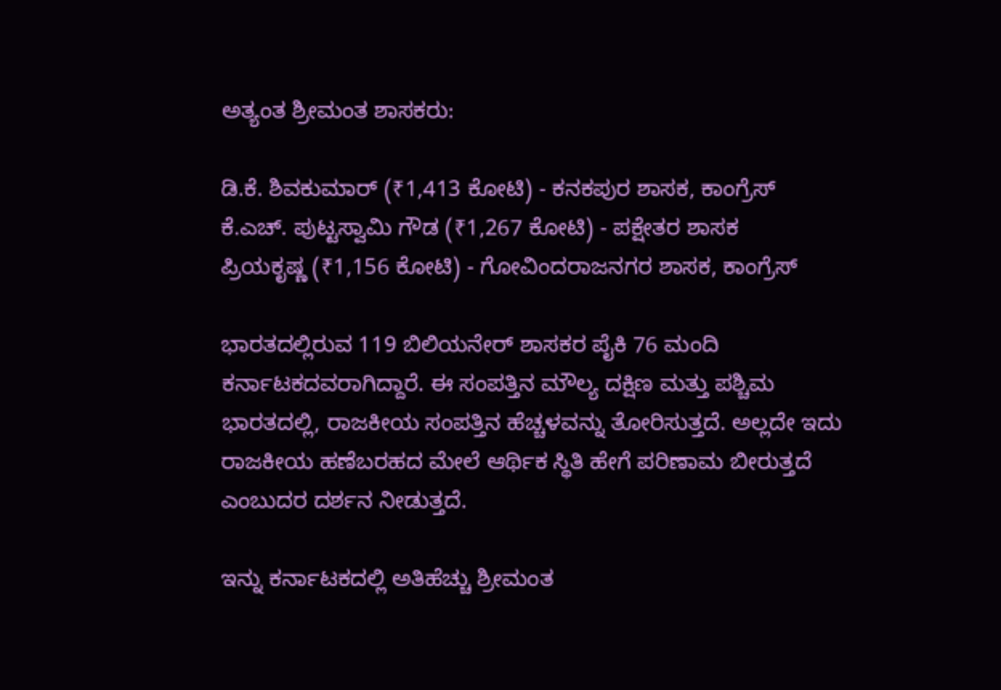ಅತ್ಯಂತ ಶ್ರೀಮಂತ ಶಾಸಕರು:

ಡಿ.ಕೆ. ಶಿವಕುಮಾರ್ (₹1,413 ಕೋಟಿ) - ಕನಕಪುರ ಶಾಸಕ, ಕಾಂಗ್ರೆಸ್
ಕೆ.ಎಚ್. ಪುಟ್ಟಸ್ವಾಮಿ ಗೌಡ (₹1,267 ಕೋಟಿ) - ಪಕ್ಷೇತರ ಶಾಸಕ
ಪ್ರಿಯಕೃಷ್ಣ (₹1,156 ಕೋಟಿ) - ಗೋವಿಂದರಾಜನಗರ ಶಾಸಕ, ಕಾಂಗ್ರೆಸ್

ಭಾರತದಲ್ಲಿರುವ 119 ಬಿಲಿಯನೇರ್ ಶಾಸಕರ ಪೈಕಿ 76 ಮಂದಿ ಕರ್ನಾಟಕ‍ದವರಾಗಿದ್ದಾರೆ. ಈ ಸಂಪತ್ತಿನ ಮೌಲ್ಯ ದಕ್ಷಿಣ ಮತ್ತು ಪಶ್ಚಿಮ ಭಾರತದಲ್ಲಿ, ರಾಜಕೀಯ ಸಂಪತ್ತಿನ ಹೆಚ್ಚಳವನ್ನು ತೋರಿಸುತ್ತದೆ. ಅಲ್ಲದೇ ಇದು ರಾಜಕೀಯ ಹಣೆಬರಹದ ಮೇಲೆ ಆರ್ಥಿಕ ಸ್ಥಿತಿ ಹೇಗೆ ಪರಿಣಾಮ ಬೀರುತ್ತದೆ ಎಂಬುದರ ದರ್ಶನ ನೀಡುತ್ತದೆ.

ಇನ್ನು ಕರ್ನಾಟಕದಲ್ಲಿ ಅತಿಹೆಚ್ಚು ಶ್ರೀಮಂತ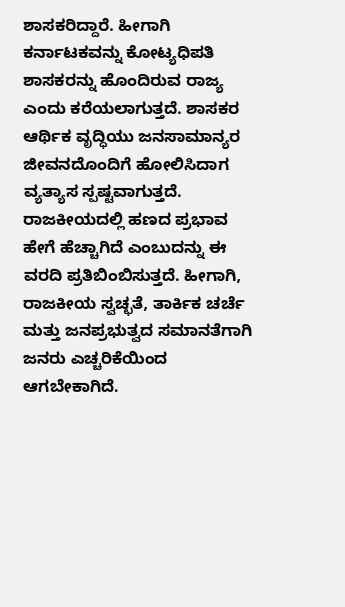ಶಾಸಕರಿದ್ದಾರೆ. ಹೀಗಾಗಿ ಕರ್ನಾಟಕವನ್ನು ಕೋಟ್ಯಧಿಪತಿ ಶಾಸಕರನ್ನು ಹೊಂದಿರುವ ರಾಜ್ಯ ಎಂದು ಕರೆಯಲಾಗುತ್ತದೆ. ಶಾಸಕರ ಆರ್ಥಿಕ ವೃದ್ಧಿಯು ಜನಸಾಮಾನ್ಯರ ಜೀವನದೊಂದಿಗೆ ಹೋಲಿಸಿದಾಗ ವ್ಯತ್ಯಾಸ ಸ್ಪಷ್ಟವಾಗುತ್ತದೆ. ರಾಜಕೀಯದಲ್ಲಿ ಹಣದ ಪ್ರಭಾವ ಹೇಗೆ ಹೆಚ್ಚಾಗಿದೆ ಎಂಬುದನ್ನು ಈ ವರದಿ ಪ್ರತಿಬಿಂಬಿಸುತ್ತದೆ. ಹೀಗಾಗಿ, ರಾಜಕೀಯ ಸ್ವಚ್ಛತೆ, ತಾರ್ಕಿಕ ಚರ್ಚೆ ಮತ್ತು ಜನಪ್ರಭುತ್ವದ ಸಮಾನತೆಗಾಗಿ ಜನರು ಎಚ್ಚರಿಕೆಯಿಂದ ಆಗಬೇಕಾಗಿದೆ.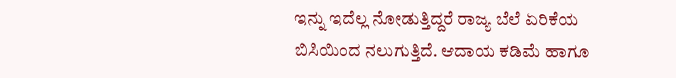ಇನ್ನು ಇದೆಲ್ಲ ನೋಡುತ್ತಿದ್ದರೆ ರಾಜ್ಯ ಬೆಲೆ ಏರಿಕೆಯ ಬಿಸಿಯಿಂದ ನಲುಗುತ್ತಿದೆ. ಆದಾಯ ಕಡಿಮೆ ಹಾಗೂ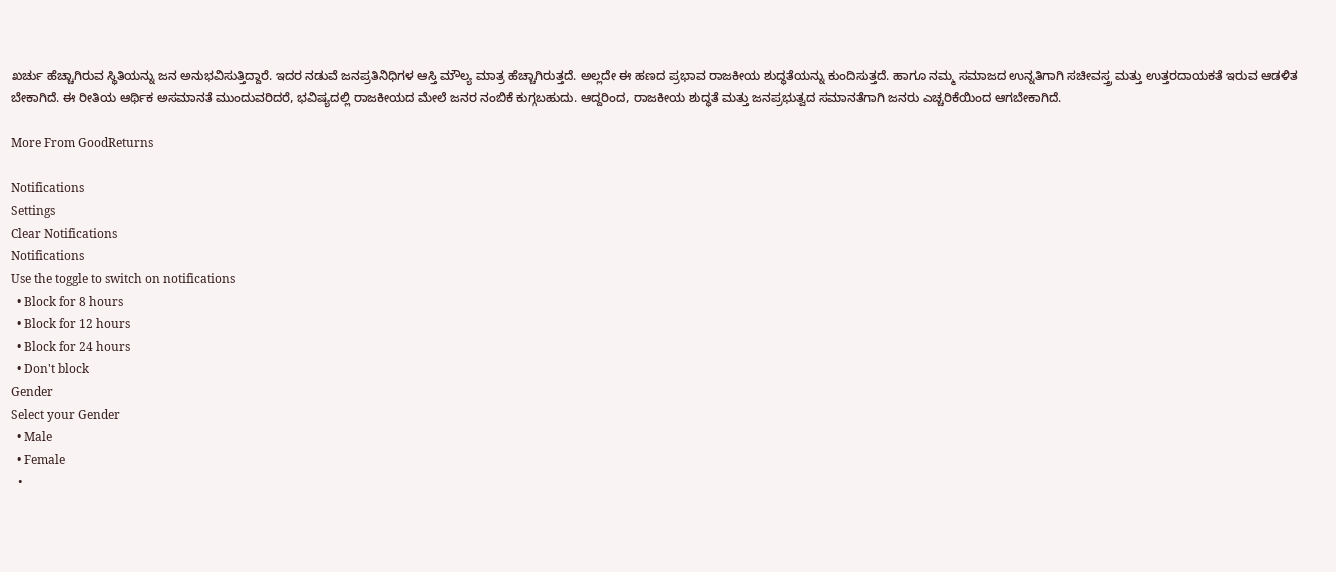ಖರ್ಚು ಹೆಚ್ಚಾಗಿರುವ ಸ್ಥಿತಿಯನ್ನು ಜನ ಅನುಭವಿಸುತ್ತಿದ್ದಾರೆ. ಇದರ ನಡುವೆ ಜನಪ್ರತಿನಿಧಿಗಳ ಆಸ್ತಿ ಮೌಲ್ಯ ಮಾತ್ರ ಹೆಚ್ಚಾಗಿರುತ್ತದೆ. ಅಲ್ಲದೇ ಈ ಹಣದ ಪ್ರಭಾವ ರಾಜಕೀಯ ಶುದ್ಧತೆಯನ್ನು ಕುಂದಿಸುತ್ತದೆ. ಹಾಗೂ ನಮ್ಮ ಸಮಾಜದ ಉನ್ನತಿಗಾಗಿ ಸಚೀವಸ್ತ್ರ ಮತ್ತು ಉತ್ತರದಾಯಕತೆ ಇರುವ ಆಡಳಿತ ಬೇಕಾಗಿದೆ. ಈ ರೀತಿಯ ಆರ್ಥಿಕ ಅಸಮಾನತೆ ಮುಂದುವರಿದರೆ, ಭವಿಷ್ಯದಲ್ಲಿ ರಾಜಕೀಯದ ಮೇಲೆ ಜನರ ನಂಬಿಕೆ ಕುಗ್ಗಬಹುದು. ಆದ್ದರಿಂದ, ರಾಜಕೀಯ ಶುದ್ಧತೆ ಮತ್ತು ಜನಪ್ರಭುತ್ವದ ಸಮಾನತೆಗಾಗಿ ಜನರು ಎಚ್ಚರಿಕೆಯಿಂದ ಆಗಬೇಕಾಗಿದೆ.

More From GoodReturns

Notifications
Settings
Clear Notifications
Notifications
Use the toggle to switch on notifications
  • Block for 8 hours
  • Block for 12 hours
  • Block for 24 hours
  • Don't block
Gender
Select your Gender
  • Male
  • Female
  •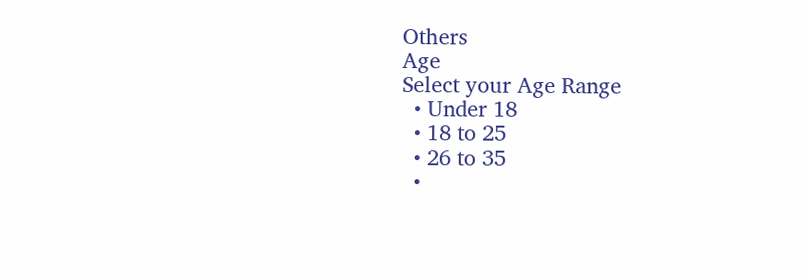Others
Age
Select your Age Range
  • Under 18
  • 18 to 25
  • 26 to 35
  •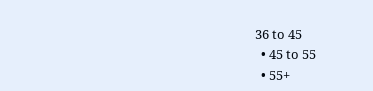36 to 45
  • 45 to 55
  • 55+